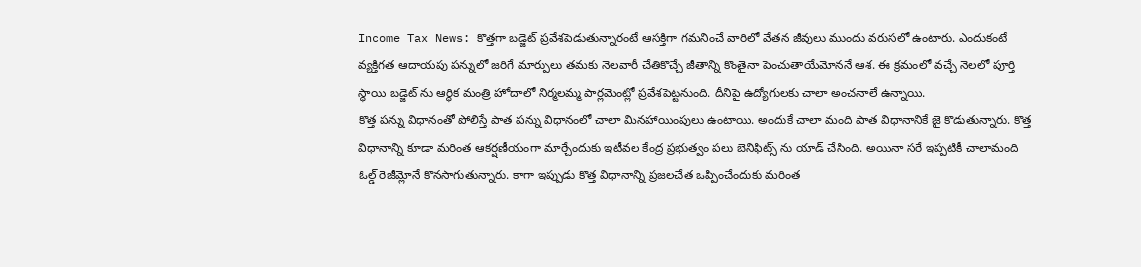Income Tax News: కొత్తగా బడ్జెట్ ప్రవేశపెడుతున్నారంటే ఆసక్తిగా గమనించే వారిలో వేతన జీవులు ముందు వరుసలో ఉంటారు. ఎందుకంటే వ్యక్తిగత ఆదాయపు పన్నులో జరిగే మార్పులు తమకు నెలవారీ చేతికొచ్చే జీతాన్ని కొంతైనా పెంచుతాయేమోననే ఆశ. ఈ క్రమంలో వచ్చే నెలలో పూర్తి స్థాయి బడ్జెట్ ను ఆర్థిక మంత్రి హోదాలో నిర్మలమ్మ పార్లమెంట్లో ప్రవేశపెట్టనుంది. దీనిపై ఉద్యోగులకు చాలా అంచనాలే ఉన్నాయి.
కొత్త పన్ను విధానంతో పోలిస్తే పాత పన్ను విధానంలో చాలా మినహాయింపులు ఉంటాయి. అందుకే చాలా మంది పాత విధానానికే జై కొడుతున్నారు. కొత్త విధానాన్ని కూడా మరింత ఆకర్షణీయంగా మార్చేందుకు ఇటీవల కేంద్ర ప్రభుత్వం పలు బెనిఫిట్స్ ను యాడ్ చేసింది. అయినా సరే ఇప్పటికీ చాలామంది ఓల్డ్ రెజీమ్లోనే కొనసాగుతున్నారు. కాగా ఇప్పుడు కొత్త విధానాన్ని ప్రజలచేత ఒప్పించేందుకు మరింత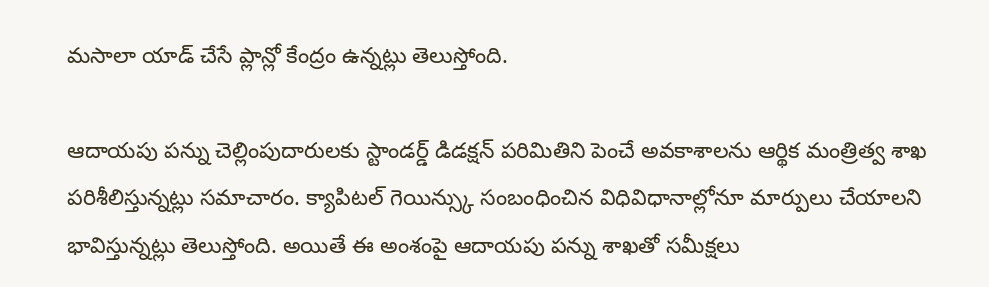మసాలా యాడ్ చేసే ప్లాన్లో కేంద్రం ఉన్నట్లు తెలుస్తోంది.

ఆదాయపు పన్ను చెల్లింపుదారులకు స్టాండర్డ్ డిడక్షన్ పరిమితిని పెంచే అవకాశాలను ఆర్థిక మంత్రిత్వ శాఖ పరిశీలిస్తున్నట్లు సమాచారం. క్యాపిటల్ గెయిన్స్కు సంబంధించిన విధివిధానాల్లోనూ మార్పులు చేయాలని భావిస్తున్నట్లు తెలుస్తోంది. అయితే ఈ అంశంపై ఆదాయపు పన్ను శాఖతో సమీక్షలు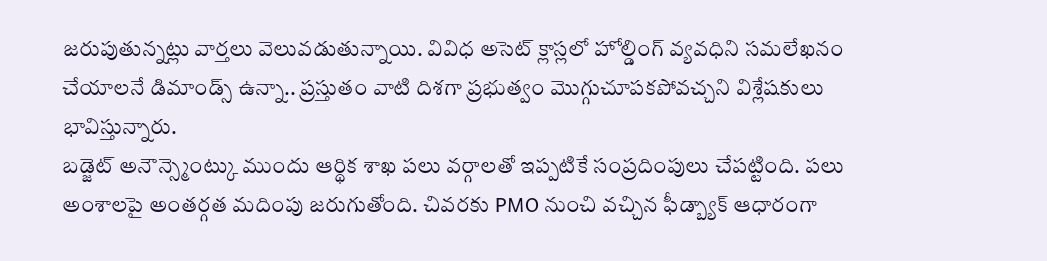జరుపుతున్నట్లు వార్తలు వెలువడుతున్నాయి. వివిధ అసెట్ క్లాస్లలో హోల్డింగ్ వ్యవధిని సమలేఖనం చేయాలనే డిమాండ్స్ ఉన్నా.. ప్రస్తుతం వాటి దిశగా ప్రభుత్వం మొగ్గుచూపకపోవచ్చని విశ్లేషకులు భావిస్తున్నారు.
బడ్జెట్ అనౌన్స్మెంట్కు ముందు ఆర్థిక శాఖ పలు వర్గాలతో ఇప్పటికే సంప్రదింపులు చేపట్టింది. పలు అంశాలపై అంతర్గత మదింపు జరుగుతోంది. చివరకు PMO నుంచి వచ్చిన ఫీడ్బ్యాక్ ఆధారంగా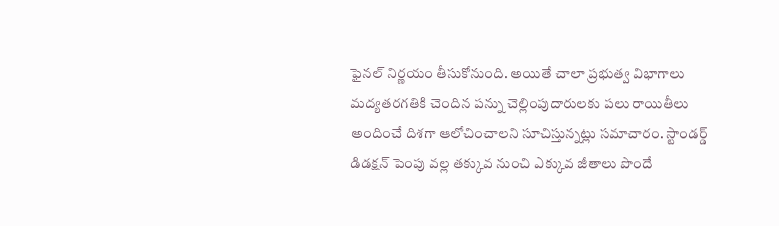ఫైనల్ నిర్ణయం తీసుకోనుంది. అయితే చాలా ప్రభుత్వ విభాగాలు మద్యతరగతికి చెందిన పన్ను చెల్లింపుదారులకు పలు రాయితీలు అందించే దిశగా ఆలోచించాలని సూచిస్తున్నట్లు సమాచారం. స్టాండర్డ్ డిడక్షన్ పెంపు వల్ల తక్కువ నుంచి ఎక్కువ జీతాలు పొందే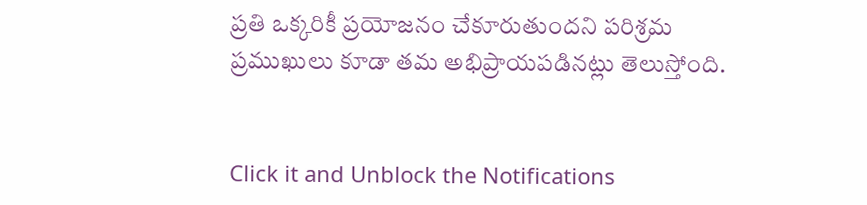ప్రతి ఒక్కరికీ ప్రయోజనం చేకూరుతుందని పరిశ్రమ ప్రముఖులు కూడా తమ అభిప్రాయపడినట్లు తెలుస్తోంది.


Click it and Unblock the Notifications